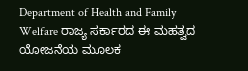Department of Health and Family Welfare ರಾಜ್ಯ ಸರ್ಕಾರದ ಈ ಮಹತ್ವದ ಯೋಜನೆಯ ಮೂಲಕ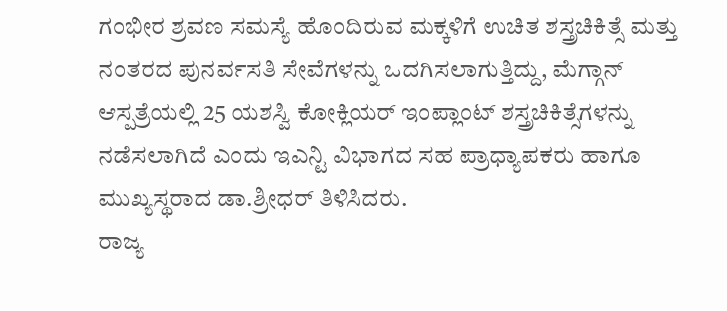ಗಂಭೀರ ಶ್ರವಣ ಸಮಸ್ಯೆ ಹೊಂದಿರುವ ಮಕ್ಕಳಿಗೆ ಉಚಿತ ಶಸ್ತ್ರಚಿಕಿತ್ಸೆ ಮತ್ತು ನಂತರದ ಪುನರ್ವಸತಿ ಸೇವೆಗಳನ್ನು ಒದಗಿಸಲಾಗುತ್ತಿದ್ದು, ಮೆಗ್ಗಾನ್ ಆಸ್ಪತ್ರೆಯಲ್ಲಿ 25 ಯಶಸ್ವಿ ಕೋಕ್ಲಿಯರ್ ಇಂಪ್ಲಾಂಟ್ ಶಸ್ತ್ರಚಿಕಿತ್ಸೆಗಳನ್ನು ನಡೆಸಲಾಗಿದೆ ಎಂದು ಇಎನ್ಟಿ ವಿಭಾಗದ ಸಹ ಪ್ರಾಧ್ಯಾಪಕರು ಹಾಗೂ ಮುಖ್ಯಸ್ಥರಾದ ಡಾ.ಶ್ರೀಧರ್ ತಿಳಿಸಿದರು.
ರಾಜ್ಯ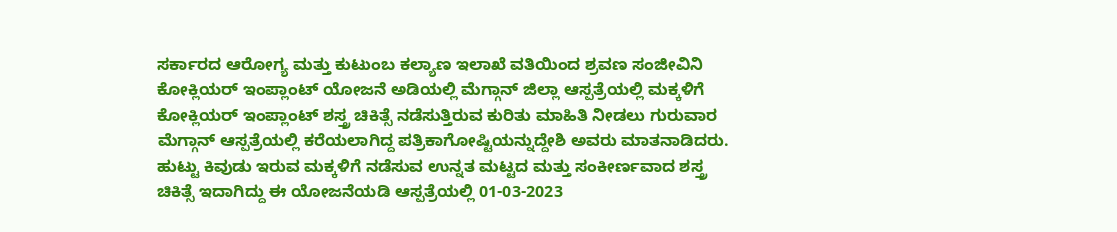ಸರ್ಕಾರದ ಆರೋಗ್ಯ ಮತ್ತು ಕುಟುಂಬ ಕಲ್ಯಾಣ ಇಲಾಖೆ ವತಿಯಿಂದ ಶ್ರವಣ ಸಂಜೀವಿನಿ ಕೋಕ್ಲಿಯರ್ ಇಂಪ್ಲಾಂಟ್ ಯೋಜನೆ ಅಡಿಯಲ್ಲಿ ಮೆಗ್ಗಾನ್ ಜಿಲ್ಲಾ ಆಸ್ಪತ್ರೆಯಲ್ಲಿ ಮಕ್ಕಳಿಗೆ ಕೋಕ್ಲಿಯರ್ ಇಂಪ್ಲಾಂಟ್ ಶಸ್ತ್ರ ಚಿಕಿತ್ಸೆ ನಡೆಸುತ್ತಿರುವ ಕುರಿತು ಮಾಹಿತಿ ನೀಡಲು ಗುರುವಾರ ಮೆಗ್ಗಾನ್ ಆಸ್ಪತ್ರೆಯಲ್ಲಿ ಕರೆಯಲಾಗಿದ್ದ ಪತ್ರಿಕಾಗೋಷ್ಟಿಯನ್ನುದ್ದೇಶಿ ಅವರು ಮಾತನಾಡಿದರು.
ಹುಟ್ಟು ಕಿವುಡು ಇರುವ ಮಕ್ಕಳಿಗೆ ನಡೆಸುವ ಉನ್ನತ ಮಟ್ಟದ ಮತ್ತು ಸಂಕೀರ್ಣವಾದ ಶಸ್ತ್ರ ಚಿಕಿತ್ಸೆ ಇದಾಗಿದ್ದು ಈ ಯೋಜನೆಯಡಿ ಆಸ್ಪತ್ರೆಯಲ್ಲಿ 01-03-2023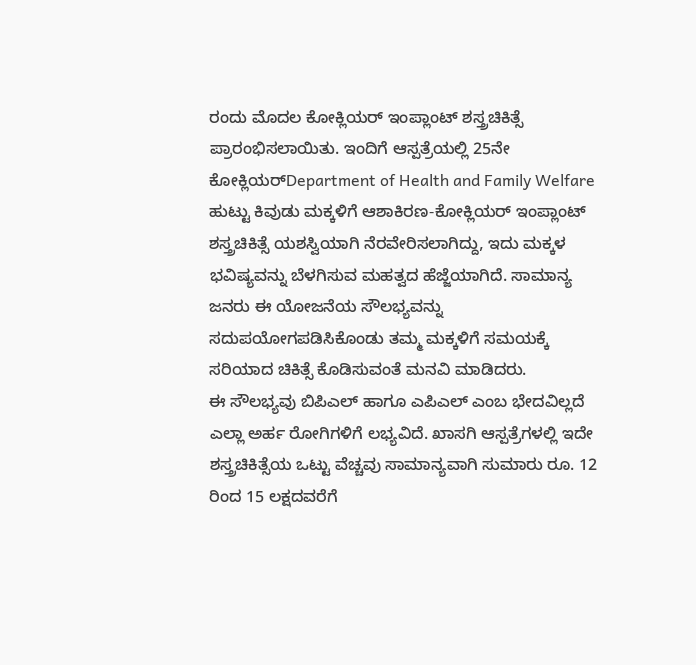ರಂದು ಮೊದಲ ಕೋಕ್ಲಿಯರ್ ಇಂಪ್ಲಾಂಟ್ ಶಸ್ತ್ರಚಿಕಿತ್ಸೆ ಪ್ರಾರಂಭಿಸಲಾಯಿತು. ಇಂದಿಗೆ ಆಸ್ಪತ್ರೆಯಲ್ಲಿ 25ನೇ ಕೋಕ್ಲಿಯರ್Department of Health and Family Welfare ಹುಟ್ಟು ಕಿವುಡು ಮಕ್ಕಳಿಗೆ ಆಶಾಕಿರಣ-ಕೋಕ್ಲಿಯರ್ ಇಂಪ್ಲಾಂಟ್ ಶಸ್ತ್ರಚಿಕಿತ್ಸೆ ಯಶಸ್ವಿಯಾಗಿ ನೆರವೇರಿಸಲಾಗಿದ್ದು, ಇದು ಮಕ್ಕಳ ಭವಿಷ್ಯವನ್ನು ಬೆಳಗಿಸುವ ಮಹತ್ವದ ಹೆಜ್ಜೆಯಾಗಿದೆ. ಸಾಮಾನ್ಯ ಜನರು ಈ ಯೋಜನೆಯ ಸೌಲಭ್ಯವನ್ನು ಸದುಪಯೋಗಪಡಿಸಿಕೊಂಡು ತಮ್ಮ ಮಕ್ಕಳಿಗೆ ಸಮಯಕ್ಕೆ ಸರಿಯಾದ ಚಿಕಿತ್ಸೆ ಕೊಡಿಸುವಂತೆ ಮನವಿ ಮಾಡಿದರು.
ಈ ಸೌಲಭ್ಯವು ಬಿಪಿಎಲ್ ಹಾಗೂ ಎಪಿಎಲ್ ಎಂಬ ಭೇದವಿಲ್ಲದೆ ಎಲ್ಲಾ ಅರ್ಹ ರೋಗಿಗಳಿಗೆ ಲಭ್ಯವಿದೆ. ಖಾಸಗಿ ಆಸ್ಪತ್ರೆಗಳಲ್ಲಿ ಇದೇ ಶಸ್ತ್ರಚಿಕಿತ್ಸೆಯ ಒಟ್ಟು ವೆಚ್ಚವು ಸಾಮಾನ್ಯವಾಗಿ ಸುಮಾರು ರೂ. 12 ರಿಂದ 15 ಲಕ್ಷದವರೆಗೆ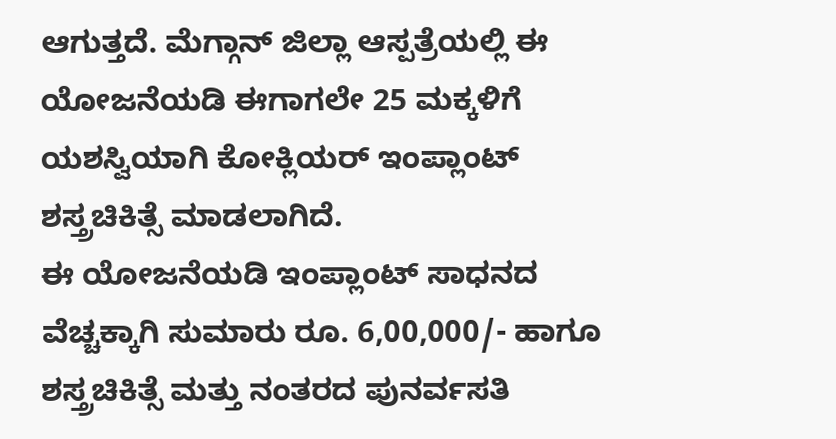ಆಗುತ್ತದೆ. ಮೆಗ್ಗಾನ್ ಜಿಲ್ಲಾ ಆಸ್ಪತ್ರೆಯಲ್ಲಿ ಈ ಯೋಜನೆಯಡಿ ಈಗಾಗಲೇ 25 ಮಕ್ಕಳಿಗೆ ಯಶಸ್ವಿಯಾಗಿ ಕೋಕ್ಲಿಯರ್ ಇಂಪ್ಲಾಂಟ್ ಶಸ್ತ್ರಚಿಕಿತ್ಸೆ ಮಾಡಲಾಗಿದೆ.
ಈ ಯೋಜನೆಯಡಿ ಇಂಪ್ಲಾಂಟ್ ಸಾಧನದ ವೆಚ್ಚಕ್ಕಾಗಿ ಸುಮಾರು ರೂ. 6,00,000/- ಹಾಗೂ ಶಸ್ತ್ರಚಿಕಿತ್ಸೆ ಮತ್ತು ನಂತರದ ಪುನರ್ವಸತಿ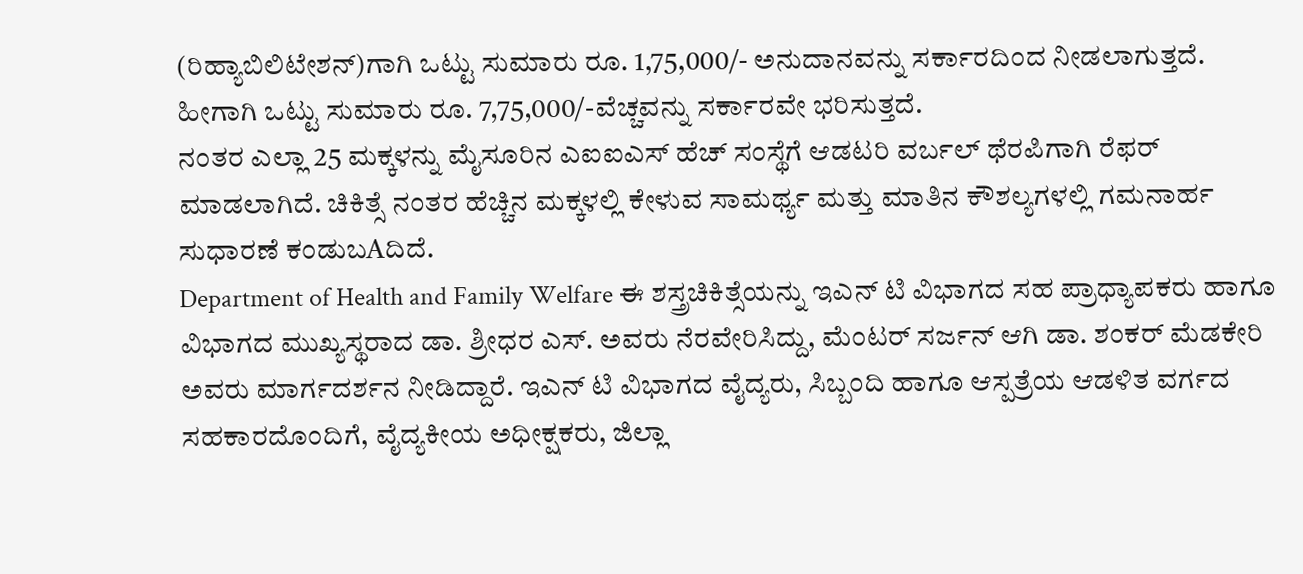(ರಿಹ್ಯಾಬಿಲಿಟೇಶನ್)ಗಾಗಿ ಒಟ್ಟು ಸುಮಾರು ರೂ. 1,75,000/- ಅನುದಾನವನ್ನು ಸರ್ಕಾರದಿಂದ ನೀಡಲಾಗುತ್ತದೆ. ಹೀಗಾಗಿ ಒಟ್ಟು ಸುಮಾರು ರೂ. 7,75,000/-ವೆಚ್ಚವನ್ನು ಸರ್ಕಾರವೇ ಭರಿಸುತ್ತದೆ.
ನಂತರ ಎಲ್ಲಾ 25 ಮಕ್ಕಳನ್ನು ಮೈಸೂರಿನ ಎಐಐಎಸ್ ಹೆಚ್ ಸಂಸ್ಥೆಗೆ ಆಡಟರಿ ವರ್ಬಲ್ ಥೆರಪಿಗಾಗಿ ರೆಫರ್ ಮಾಡಲಾಗಿದೆ. ಚಿಕಿತ್ಸೆ ನಂತರ ಹೆಚ್ಚಿನ ಮಕ್ಕಳಲ್ಲಿ ಕೇಳುವ ಸಾಮರ್ಥ್ಯ ಮತ್ತು ಮಾತಿನ ಕೌಶಲ್ಯಗಳಲ್ಲಿ ಗಮನಾರ್ಹ ಸುಧಾರಣೆ ಕಂಡುಬAದಿದೆ.
Department of Health and Family Welfare ಈ ಶಸ್ತ್ರಚಿಕಿತ್ಸೆಯನ್ನು ಇಎನ್ ಟಿ ವಿಭಾಗದ ಸಹ ಪ್ರಾಧ್ಯಾಪಕರು ಹಾಗೂ ವಿಭಾಗದ ಮುಖ್ಯಸ್ಥರಾದ ಡಾ. ಶ್ರೀಧರ ಎಸ್. ಅವರು ನೆರವೇರಿಸಿದ್ದು, ಮೆಂಟರ್ ಸರ್ಜನ್ ಆಗಿ ಡಾ. ಶಂಕರ್ ಮೆಡಕೇರಿ ಅವರು ಮಾರ್ಗದರ್ಶನ ನೀಡಿದ್ದಾರೆ. ಇಎನ್ ಟಿ ವಿಭಾಗದ ವೈದ್ಯರು, ಸಿಬ್ಬಂದಿ ಹಾಗೂ ಆಸ್ಪತ್ರೆಯ ಆಡಳಿತ ವರ್ಗದ ಸಹಕಾರದೊಂದಿಗೆ, ವೈದ್ಯಕೀಯ ಅಧೀಕ್ಷಕರು, ಜಿಲ್ಲಾ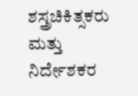ಶಸ್ತ್ರಚಿಕಿತ್ಸಕರು ಮತ್ತು ನಿರ್ದೇಶಕರ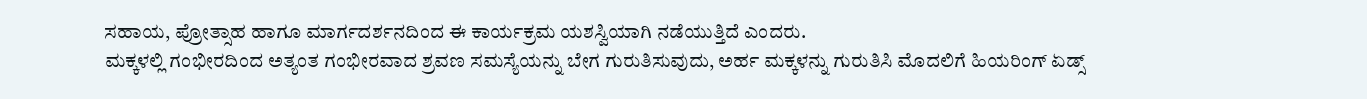ಸಹಾಯ, ಪ್ರೋತ್ಸಾಹ ಹಾಗೂ ಮಾರ್ಗದರ್ಶನದಿಂದ ಈ ಕಾರ್ಯಕ್ರಮ ಯಶಸ್ವಿಯಾಗಿ ನಡೆಯುತ್ತಿದೆ ಎಂದರು.
ಮಕ್ಕಳಲ್ಲಿ ಗಂಭೀರದಿಂದ ಅತ್ಯಂತ ಗಂಭೀರವಾದ ಶ್ರವಣ ಸಮಸ್ಯೆಯನ್ನು ಬೇಗ ಗುರುತಿಸುವುದು, ಅರ್ಹ ಮಕ್ಕಳನ್ನು ಗುರುತಿಸಿ ಮೊದಲಿಗೆ ಹಿಯರಿಂಗ್ ಏಡ್ಸ್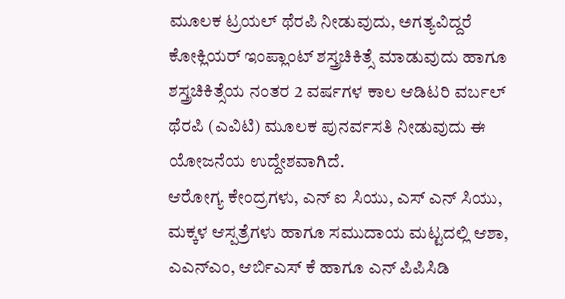ಮೂಲಕ ಟ್ರಯಲ್ ಥೆರಪಿ ನೀಡುವುದು, ಅಗತ್ಯವಿದ್ದರೆ ಕೋಕ್ಲಿಯರ್ ಇಂಪ್ಲಾಂಟ್ ಶಸ್ತ್ರಚಿಕಿತ್ಸೆ ಮಾಡುವುದು ಹಾಗೂ ಶಸ್ತ್ರಚಿಕಿತ್ಸೆಯ ನಂತರ 2 ವರ್ಷಗಳ ಕಾಲ ಆಡಿಟರಿ ವರ್ಬಲ್ ಥೆರಪಿ (ಎವಿಟಿ) ಮೂಲಕ ಪುನರ್ವಸತಿ ನೀಡುವುದು ಈ ಯೋಜನೆಯ ಉದ್ದೇಶವಾಗಿದೆ.
ಆರೋಗ್ಯ ಕೇಂದ್ರಗಳು, ಎನ್ ಐ ಸಿಯು, ಎಸ್ ಎನ್ ಸಿಯು, ಮಕ್ಕಳ ಆಸ್ಪತ್ರೆಗಳು ಹಾಗೂ ಸಮುದಾಯ ಮಟ್ಟದಲ್ಲಿ ಆಶಾ, ಎಎನ್ಎಂ, ಆರ್ಬಿಎಸ್ ಕೆ ಹಾಗೂ ಎನ್ ಪಿಪಿಸಿಡಿ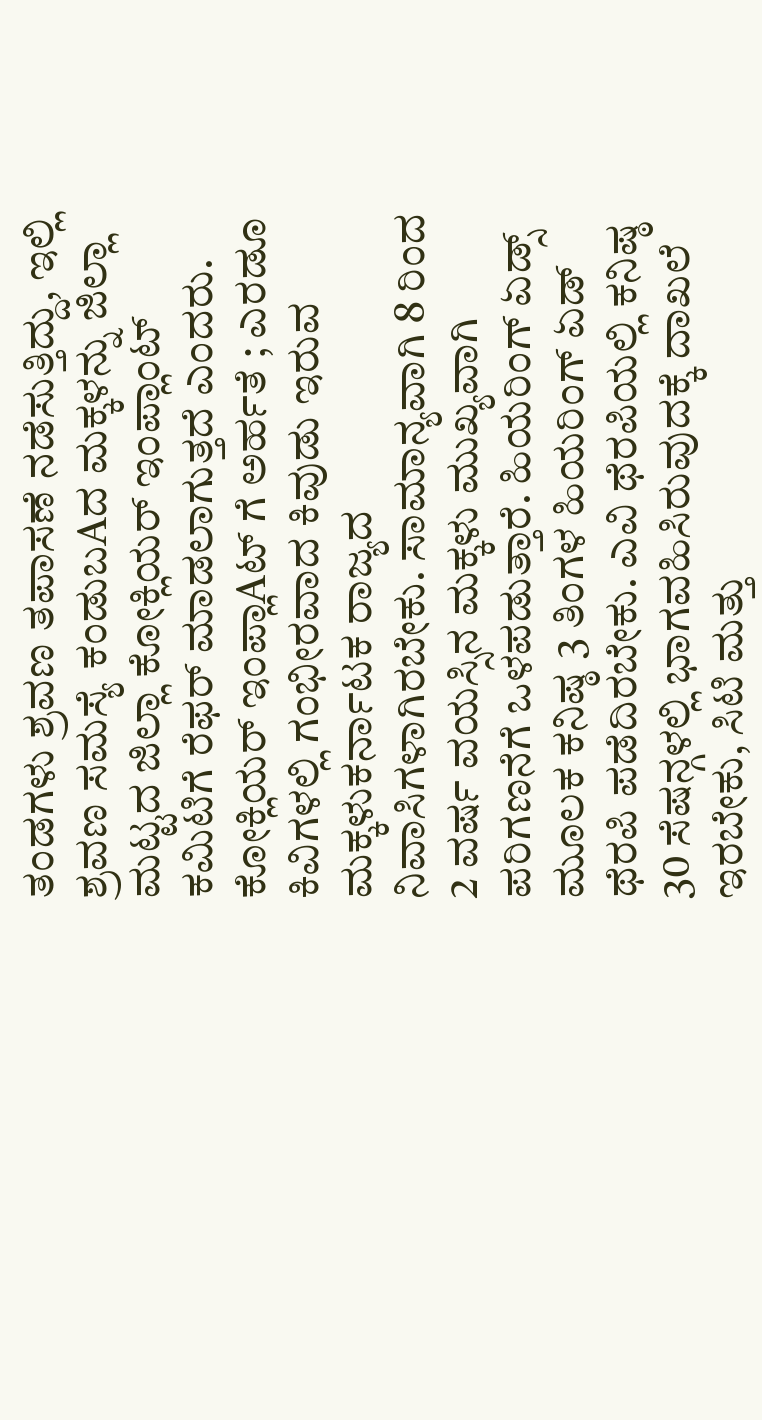ತಂಡಗಳು ಶ್ರವಣ ತಪಾಸಣೆ ನಡೆಸುತ್ತಿದ್ದು, ಇಲ್ಲಿ ಶ್ರವಣ ಸಮಸ್ಯೆ ಕಂಡುಬAದ ಮಕ್ಕಳನ್ನು ಜಿಲ್ಲಾ ಮಟ್ಟದ ಜಿಲ್ಲಾ ಕೋಕ್ಲಿಯರ್ ಇಂಪ್ಲಾಂಟ್ ಕಮಿಟಿಗೆ ರೆಫರ್ ಮಾಡಲಾಗುತ್ತದೆ ಎಂದರು.
ಕೋಕ್ಲಿಯರ್ ಇಂಪ್ಲಾAಟ್ ಗೆ ಅರ್ಹತೆ ; ಎರಡೂ ಕಿವಿಗಳಲ್ಲಿ ಗಂಭೀರವಾದ ಕಿವುಡು ಇರುವ ಮಕ್ಕಳುಕರ್ನಾಟಕ ರಾಜ್ಯದ ನಿವಾಸಿಗಳಾಗಿರಬೇಕು. ಸಾಮಾನ್ಯವಾಗಿ 8 ರಿಂದ 2 ವರ್ಷ ವಯಸ್ಸಿನ ಮಕ್ಕಳು ಮುಖ್ಯವಾಗಿ ಪರಿಗಣನೆಗೆ ಒಳಪಡುತ್ತಾರೆ. ಹಿಯರಿಂಗ್ ಏಡ್ಸ್ ಮೂಲಕ ಕನಿಷ್ಠ 3 ತಿಂಗಳ ಹಿಯರಿಂಗ್ ಏಡ್ ಥೆರಪಿ ಪಡೆದಿರಬೇಕು. ಎವಿ ಥೆರಪಿಯಲ್ಲಿ ಕನಿಷ್ಠ 30 ಸೆಷನ್ಗಳಲ್ಲಿ ಭಾಗವಹಿಸಿರುವುದಕ್ಕೆ ದಾಖಲೆ ಇರಬೇಕು, ಸಿಟಿ ಮತ್ತು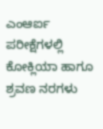ಎಂಆರ್ಐ ಪರೀಕ್ಷೆಗಳಲ್ಲಿ ಕೋಕ್ಲಿಯಾ ಹಾಗೂ ಶ್ರವಣ ನರಗಳು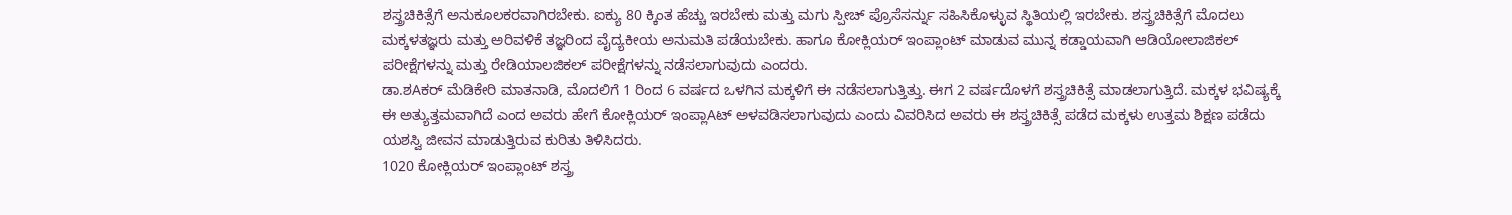ಶಸ್ತ್ರಚಿಕಿತ್ಸೆಗೆ ಅನುಕೂಲಕರವಾಗಿರಬೇಕು. ಐಕ್ಯು 80 ಕ್ಕಿಂತ ಹೆಚ್ಚು ಇರಬೇಕು ಮತ್ತು ಮಗು ಸ್ಪೀಚ್ ಪ್ರೊಸೆಸರ್ನ್ನು ಸಹಿಸಿಕೊಳ್ಳುವ ಸ್ಥಿತಿಯಲ್ಲಿ ಇರಬೇಕು. ಶಸ್ತ್ರಚಿಕಿತ್ಸೆಗೆ ಮೊದಲು ಮಕ್ಕಳತಜ್ಞರು ಮತ್ತು ಅರಿವಳಿಕೆ ತಜ್ಞರಿಂದ ವೈದ್ಯಕೀಯ ಅನುಮತಿ ಪಡೆಯಬೇಕು. ಹಾಗೂ ಕೋಕ್ಲಿಯರ್ ಇಂಪ್ಲಾಂಟ್ ಮಾಡುವ ಮುನ್ನ ಕಡ್ಡಾಯವಾಗಿ ಆಡಿಯೋಲಾಜಿಕಲ್ ಪರೀಕ್ಷೆಗಳನ್ನು ಮತ್ತು ರೇಡಿಯಾಲಜಿಕಲ್ ಪರೀಕ್ಷೆಗಳನ್ನು ನಡೆಸಲಾಗುವುದು ಎಂದರು.
ಡಾ.ಶAಕರ್ ಮೆಡಿಕೇರಿ ಮಾತನಾಡಿ, ಮೊದಲಿಗೆ 1 ರಿಂದ 6 ವರ್ಷದ ಒಳಗಿನ ಮಕ್ಕಳಿಗೆ ಈ ನಡೆಸಲಾಗುತ್ತಿತ್ತು. ಈಗ 2 ವರ್ಷದೊಳಗೆ ಶಸ್ತ್ರಚಿಕಿತ್ಸೆ ಮಾಡಲಾಗುತ್ತಿದೆ. ಮಕ್ಕಳ ಭವಿಷ್ಯಕ್ಕೆ ಈ ಅತ್ಯುತ್ತಮವಾಗಿದೆ ಎಂದ ಅವರು ಹೇಗೆ ಕೋಕ್ಲಿಯರ್ ಇಂಪ್ಲಾAಟ್ ಅಳವಡಿಸಲಾಗುವುದು ಎಂದು ವಿವರಿಸಿದ ಅವರು ಈ ಶಸ್ತ್ರಚಿಕಿತ್ಸೆ ಪಡೆದ ಮಕ್ಕಳು ಉತ್ತಮ ಶಿಕ್ಷಣ ಪಡೆದು ಯಶಸ್ವಿ ಜೀವನ ಮಾಡುತ್ತಿರುವ ಕುರಿತು ತಿಳಿಸಿದರು.
1020 ಕೋಕ್ಲಿಯರ್ ಇಂಪ್ಲಾಂಟ್ ಶಸ್ತ್ರ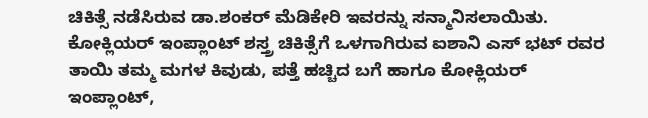ಚಿಕಿತ್ಸೆ ನಡೆಸಿರುವ ಡಾ.ಶಂಕರ್ ಮೆಡಿಕೇರಿ ಇವರನ್ನು ಸನ್ಮಾನಿಸಲಾಯಿತು.
ಕೋಕ್ಲಿಯರ್ ಇಂಪ್ಲಾಂಟ್ ಶಸ್ತ್ರ ಚಿಕಿತ್ಸೆಗೆ ಒಳಗಾಗಿರುವ ಐಶಾನಿ ಎಸ್ ಭಟ್ ರವರ ತಾಯಿ ತಮ್ಮ ಮಗಳ ಕಿವುಡು, ಪತ್ತೆ ಹಚ್ಚಿದ ಬಗೆ ಹಾಗೂ ಕೋಕ್ಲಿಯರ್ ಇಂಪ್ಲಾಂಟ್,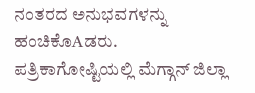ನಂತರದ ಅನುಭವಗಳನ್ನು ಹಂಚಿಕೊAಡರು.
ಪತ್ರಿಕಾಗೋಷ್ಟಿಯಲ್ಲಿ ಮೆಗ್ಗಾನ್ ಜಿಲ್ಲಾ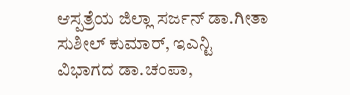ಆಸ್ಪತ್ರೆಯ ಜಿಲ್ಲಾ ಸರ್ಜನ್ ಡಾ.ಗೀತಾ ಸುಶೀಲ್ ಕುಮಾರ್, ಇಎನ್ಟಿ ವಿಭಾಗದ ಡಾ.ಚಂಪಾ,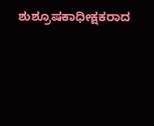ಶುಶ್ರೂಷಕಾಧೀಕ್ಷಕರಾದ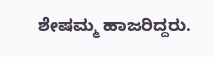ಶೇಷಮ್ಮ ಹಾಜರಿದ್ದರು.